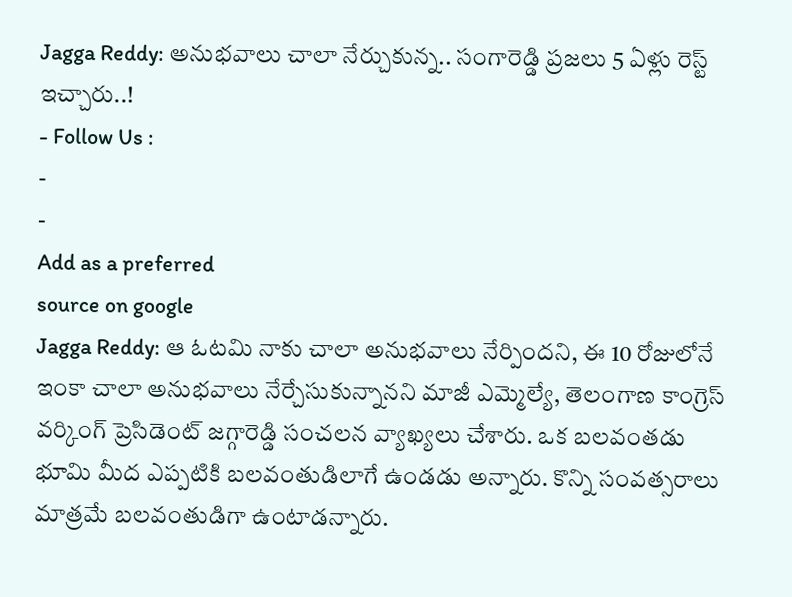Jagga Reddy: అనుభవాలు చాలా నేర్చుకున్న.. సంగారెడ్డి ప్రజలు 5 ఏళ్లు రెస్ట్ ఇచ్చారు..!
- Follow Us :
-
-
Add as a preferred
source on google
Jagga Reddy: ఆ ఓటమి నాకు చాలా అనుభవాలు నేర్పిందని, ఈ 10 రోజులోనే ఇంకా చాలా అనుభవాలు నేర్చేసుకున్నానని మాజీ ఎమ్మెల్యే, తెలంగాణ కాంగ్రెస్ వర్కింగ్ ప్రెసిడెంట్ జగ్గారెడ్డి సంచలన వ్యాఖ్యలు చేశారు. ఒక బలవంతడు భూమి మీద ఎప్పటికి బలవంతుడిలాగే ఉండడు అన్నారు. కొన్ని సంవత్సరాలు మాత్రమే బలవంతుడిగా ఉంటాడన్నారు.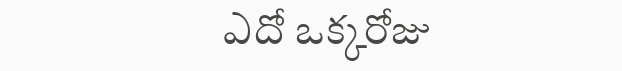ఎదో ఒక్కరోజు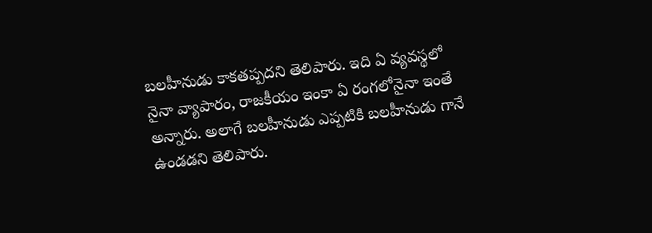బలహీనుడు కాకతప్పదని తెలిపారు. ఇది ఏ వ్యవస్థలో నైనా వ్యాపారం, రాజకీయం ఇంకా ఏ రంగలోనైనా ఇంతే అన్నారు. అలాగే బలహీనుడు ఎప్పటికి బలహీనుడు గానే ఉండడని తెలిపారు.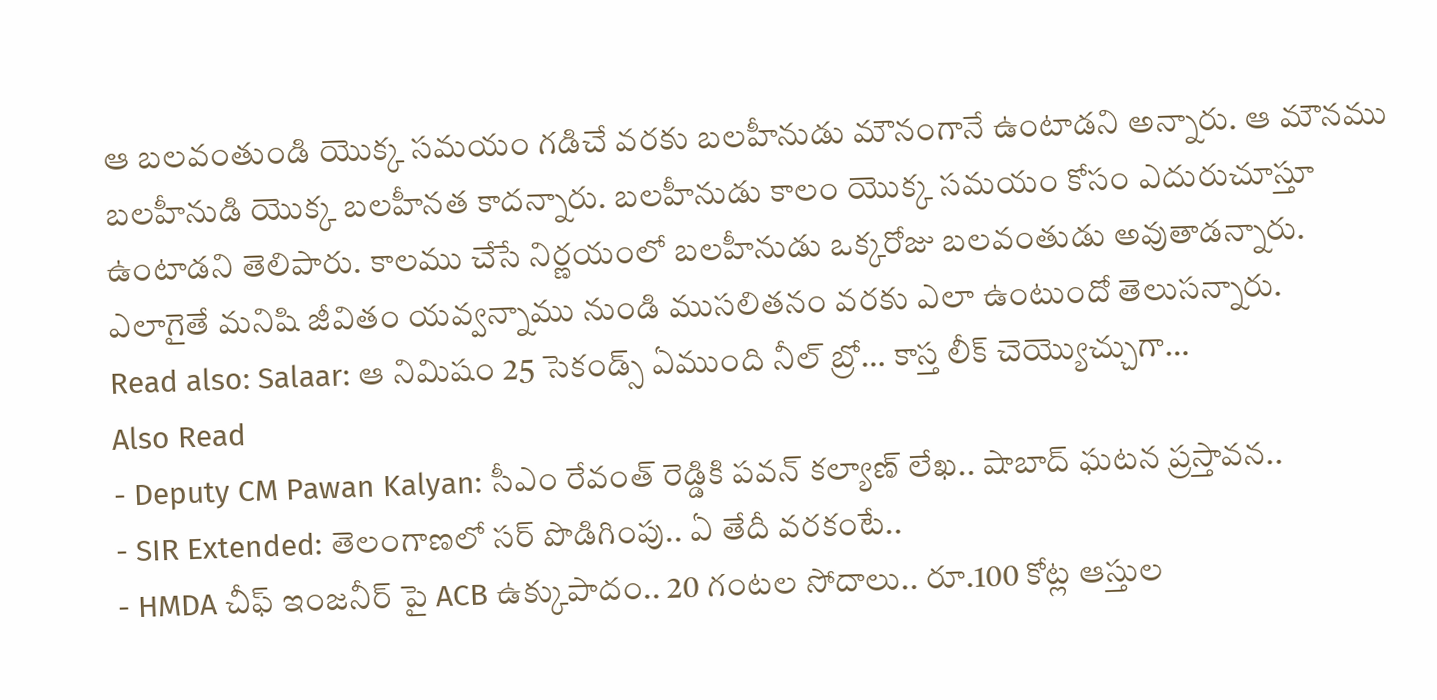ఆ బలవంతుండి యొక్క సమయం గడిచే వరకు బలహీనుడు మౌనంగానే ఉంటాడని అన్నారు. ఆ మౌనము బలహీనుడి యొక్క బలహీనత కాదన్నారు. బలహీనుడు కాలం యొక్క సమయం కోసం ఎదురుచూస్తూ ఉంటాడని తెలిపారు. కాలము చేసే నిర్ణయంలో బలహీనుడు ఒక్కరోజు బలవంతుడు అవుతాడన్నారు. ఎలాగైతే మనిషి జీవితం యవ్వన్నాము నుండి ముసలితనం వరకు ఎలా ఉంటుందో తెలుసన్నారు.
Read also: Salaar: ఆ నిమిషం 25 సెకండ్స్ ఏముంది నీల్ బ్రో… కాస్త లీక్ చెయ్యొచ్చుగా…
Also Read
- Deputy CM Pawan Kalyan: సీఎం రేవంత్ రెడ్డికి పవన్ కల్యాణ్ లేఖ.. షాబాద్ ఘటన ప్రస్తావన..
- SIR Extended: తెలంగాణలో సర్ పొడిగింపు.. ఏ తేదీ వరకంటే..
- HMDA చీఫ్ ఇంజనీర్ పై ACB ఉక్కుపాదం.. 20 గంటల సోదాలు.. రూ.100 కోట్ల ఆస్తుల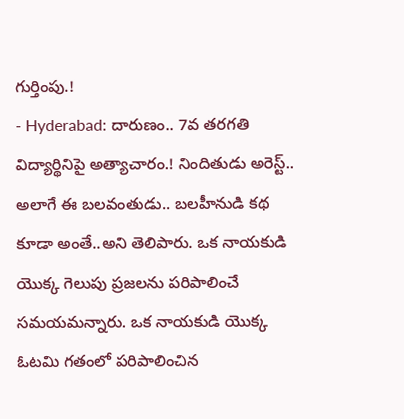గుర్తింపు.!
- Hyderabad: దారుణం.. 7వ తరగతి విద్యార్థినిపై అత్యాచారం.! నిందితుడు అరెస్ట్..
అలాగే ఈ బలవంతుడు.. బలహీనుడి కథ కూడా అంతే..అని తెలిపారు. ఒక నాయకుడి యొక్క గెలుపు ప్రజలను పరిపాలించే సమయమన్నారు. ఒక నాయకుడి యొక్క ఓటమి గతంలో పరిపాలించిన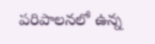పరిపాలనలో ఉన్న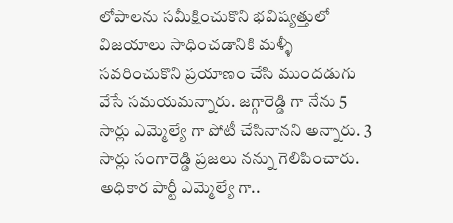లోపాలను సమీక్షించుకొని భవిష్యత్తులో విజయాలు సాధించడానికి మళ్ళీ సవరించుకొని ప్రయాణం చేసి ముందడుగు వేసే సమయమన్నారు. జగ్గారెడ్డి గా నేను 5 సార్లు ఎమ్మెల్యే గా పోటీ చేసినానని అన్నారు. 3 సార్లు సంగారెడ్డి ప్రజలు నన్ను గెలిపించారు. అధికార పార్టీ ఎమ్మెల్యే గా..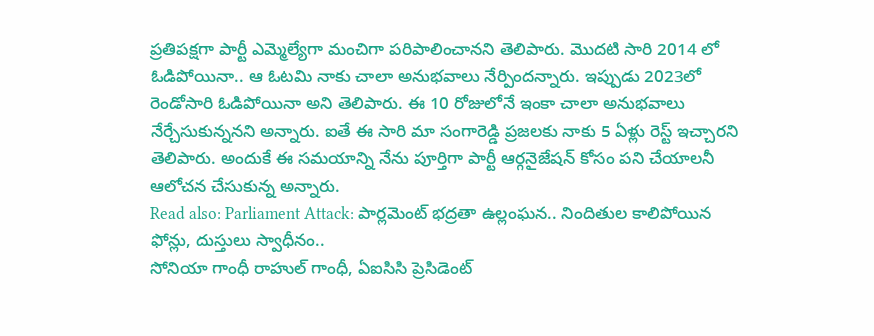ప్రతిపక్షగా పార్టీ ఎమ్మెల్యేగా మంచిగా పరిపాలించానని తెలిపారు. మొదటి సారి 2014 లో ఓడిపోయినా.. ఆ ఓటమి నాకు చాలా అనుభవాలు నేర్పిందన్నారు. ఇప్పుడు 2023లో రెండోసారి ఓడిపోయినా అని తెలిపారు. ఈ 10 రోజులోనే ఇంకా చాలా అనుభవాలు నేర్చేసుకున్ననని అన్నారు. ఐతే ఈ సారి మా సంగారెడ్డి ప్రజలకు నాకు 5 ఏళ్లు రెస్ట్ ఇచ్చారని తెలిపారు. అందుకే ఈ సమయాన్ని నేను పూర్తిగా పార్టీ ఆర్గనైజేషన్ కోసం పని చేయాలనీ ఆలోచన చేసుకున్న అన్నారు.
Read also: Parliament Attack: పార్లమెంట్ భద్రతా ఉల్లంఘన.. నిందితుల కాలిపోయిన ఫోన్లు, దుస్తులు స్వాధీనం..
సోనియా గాంధీ రాహుల్ గాంధీ, ఏఐసిసి ప్రెసిడెంట్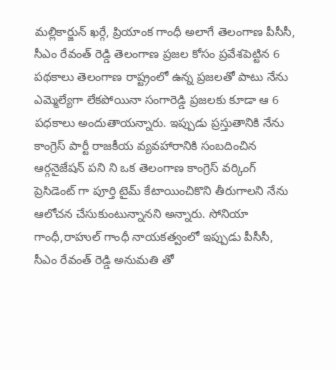మల్లికార్జున్ ఖర్గే, ప్రియాంక గాంధీ అలాగే తెలంగాణ పీసీసీ, సీఎం రేవంత్ రెడ్డి తెలంగాణ ప్రజల కోసం ప్రవేశపెట్టిన 6 పథకాలు తెలంగాణ రాష్ట్రంలో ఉన్న ప్రజలతో పాటు నేను ఎమ్మెల్యేగా లేకపోయినా సంగారెడ్డి ప్రజలకు కూడా ఆ 6 పధకాలు అందుతాయన్నారు. ఇప్పుడు ప్రస్తుతానికి నేను కాంగ్రెస్ పార్టీ రాజకీయ వ్యవహారానికి సంబదించిన ఆర్గనైజేషన్ పని ని ఒక తెలంగాణ కాంగ్రెస్ వర్కింగ్ ప్రెసిడెంట్ గా పూర్తి టైమ్ కేటాయించికొని తీరుగాలని నేను ఆలోచన చేసుకుంటున్నానని అన్నారు. సోనియా గాంధీ,రాహుల్ గాంధీ నాయకత్వంలో ఇప్పుడు పీసీసీ, సీఎం రేవంత్ రెడ్డి అనుమతి తో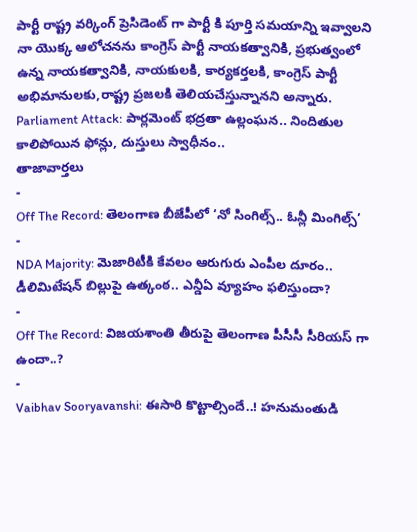పార్టీ రాష్ట్ర వర్కింగ్ ప్రెసిడెంట్ గా పార్టీ కి పూర్తి సమయాన్ని ఇవ్వాలని నా యొక్క ఆలోచనను కాంగ్రెస్ పార్టీ నాయకత్వానికి, ప్రభుత్వంలో ఉన్న నాయకత్వానికి, నాయకులకి, కార్యకర్తలకి, కాంగ్రెస్ పార్టీ అభిమానులకు,రాష్ట్ర ప్రజలకి తెలియచేస్తున్నానని అన్నారు.
Parliament Attack: పార్లమెంట్ భద్రతా ఉల్లంఘన.. నిందితుల కాలిపోయిన ఫోన్లు, దుస్తులు స్వాధీనం..
తాజావార్తలు
-
Off The Record: తెలంగాణ బీజేపీలో ‘నో సింగిల్స్.. ఓన్లీ మింగిల్స్’
-
NDA Majority: మెజారిటీకి కేవలం ఆరుగురు ఎంపీల దూరం.. డీలిమిటేషన్ బిల్లుపై ఉత్కంఠ.. ఎన్డీఏ వ్యూహం ఫలిస్తుందా?
-
Off The Record: విజయశాంతి తీరుపై తెలంగాణ పీసీసీ సీరియస్ గా ఉందా..?
-
Vaibhav Sooryavanshi: ఈసారి కొట్టాల్సిందే..! హనుమంతుడి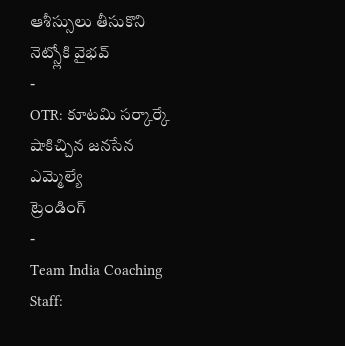ఆశీస్సులు తీసుకొని నెట్స్లోకి వైభవ్
-
OTR: కూటమి సర్కార్కే షాకిచ్చిన జనసేన ఎమ్మెల్యే
ట్రెండింగ్
-
Team India Coaching Staff: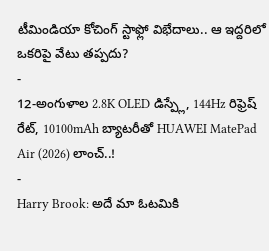టీమిండియా కోచింగ్ స్టాఫ్లో విభేదాలు.. ఆ ఇద్దరిలో ఒకరిపై వేటు తప్పదు?
-
12-అంగుళాల 2.8K OLED డిస్ప్లే, 144Hz రిఫ్రెష్ రేట్, 10100mAh బ్యాటరీతో HUAWEI MatePad Air (2026) లాంచ్..!
-
Harry Brook: అదే మా ఓటమికి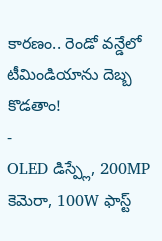కారణం.. రెండో వన్డేలో టీమిండియాను దెబ్బ కొడతాం!
-
OLED డిస్ప్లే, 200MP కెమెరా, 100W ఫాస్ట్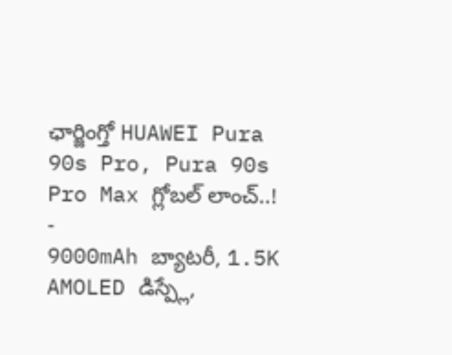ఛార్జింగ్తో HUAWEI Pura 90s Pro, Pura 90s Pro Max గ్లోబల్ లాంచ్..!
-
9000mAh బ్యాటరీ, 1.5K AMOLED డిస్ప్లే,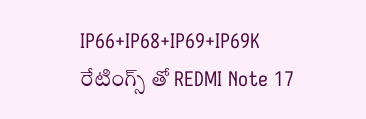IP66+IP68+IP69+IP69K రేటింగ్స్ తో REDMI Note 17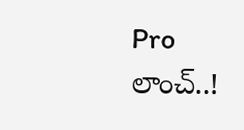Pro లాంచ్..!